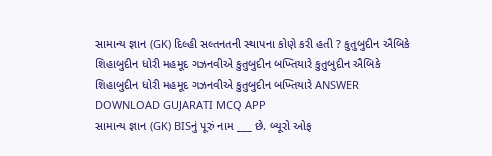સામાન્ય જ્ઞાન (GK) દિલ્હી સલ્તનતની સ્થાપના કોણે કરી હતી ? કુતુબુદીન ઐબિકે શિહાબુદીન ધોરી મહમૂદ ગઝનવીએ કુતુબુદીન બખ્તિયારે કુતુબુદીન ઐબિકે શિહાબુદીન ધોરી મહમૂદ ગઝનવીએ કુતુબુદીન બખ્તિયારે ANSWER DOWNLOAD GUJARATI MCQ APP
સામાન્ય જ્ઞાન (GK) BISનું પૂરું નામ ___ છે. બ્યૂરો ઓફ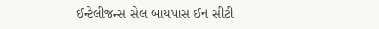ઈન્ટેલીજન્સ સેલ બાયપાસ ઈન સીટી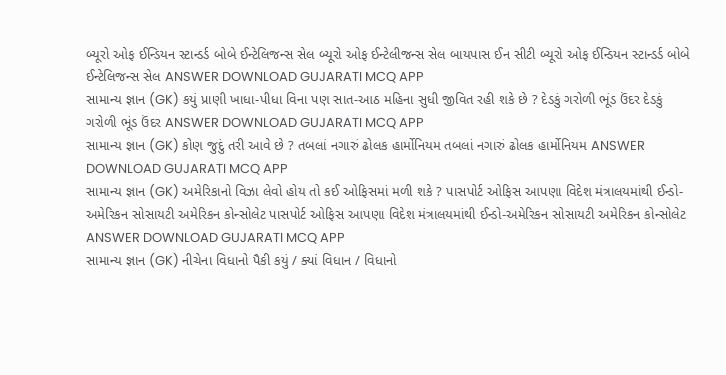બ્યૂરો ઓફ ઈન્ડિયન સ્ટાન્ડર્ડ બોબે ઈન્ટેલિજન્સ સેલ બ્યૂરો ઓફ ઈન્ટેલીજન્સ સેલ બાયપાસ ઈન સીટી બ્યૂરો ઓફ ઈન્ડિયન સ્ટાન્ડર્ડ બોબે ઈન્ટેલિજન્સ સેલ ANSWER DOWNLOAD GUJARATI MCQ APP
સામાન્ય જ્ઞાન (GK) કયું પ્રાણી ખાધા-પીધા વિના પણ સાત-આઠ મહિના સુધી જીવિત રહી શકે છે ? દેડકું ગરોળી ભૂંડ ઉંદર દેડકું ગરોળી ભૂંડ ઉંદર ANSWER DOWNLOAD GUJARATI MCQ APP
સામાન્ય જ્ઞાન (GK) કોણ જુદું તરી આવે છે ? તબલાં નગારું ઢોલક હાર્મોનિયમ તબલાં નગારું ઢોલક હાર્મોનિયમ ANSWER DOWNLOAD GUJARATI MCQ APP
સામાન્ય જ્ઞાન (GK) અમેરિકાનો વિઝા લેવો હોય તો કઈ ઓફિસમાં મળી શકે ? પાસપોર્ટ ઓફિસ આપણા વિદેશ મંત્રાલયમાંથી ઈન્ડો-અમેરિકન સોસાયટી અમેરિકન કોન્સોલેટ પાસપોર્ટ ઓફિસ આપણા વિદેશ મંત્રાલયમાંથી ઈન્ડો-અમેરિકન સોસાયટી અમેરિકન કોન્સોલેટ ANSWER DOWNLOAD GUJARATI MCQ APP
સામાન્ય જ્ઞાન (GK) નીચેના વિધાનો પૈકી કયું / ક્યાં વિધાન / વિધાનો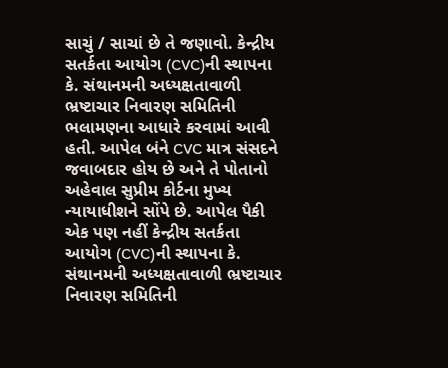સાચું / સાચાં છે તે જણાવો. કેન્દ્રીય સતર્કતા આયોગ (CVC)ની સ્થાપના કે. સંથાનમની અધ્યક્ષતાવાળી ભ્રષ્ટાચાર નિવારણ સમિતિની ભલામણના આધારે કરવામાં આવી હતી. આપેલ બંને CVC માત્ર સંસદને જવાબદાર હોય છે અને તે પોતાનો અહેવાલ સુપ્રીમ કોર્ટના મુખ્ય ન્યાયાધીશને સોંપે છે. આપેલ પૈકી એક પણ નહીં કેન્દ્રીય સતર્કતા આયોગ (CVC)ની સ્થાપના કે. સંથાનમની અધ્યક્ષતાવાળી ભ્રષ્ટાચાર નિવારણ સમિતિની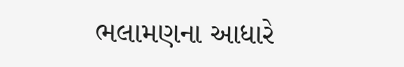ભલામણના આધારે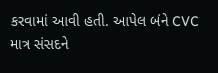કરવામાં આવી હતી. આપેલ બંને CVC માત્ર સંસદને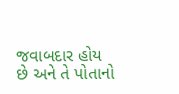જવાબદાર હોય છે અને તે પોતાનો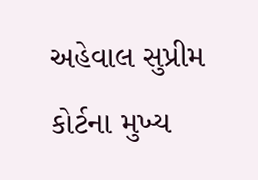અહેવાલ સુપ્રીમ કોર્ટના મુખ્ય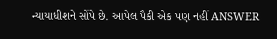ન્યાયાધીશને સોંપે છે. આપેલ પૈકી એક પણ નહીં ANSWER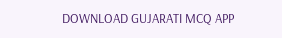DOWNLOAD GUJARATI MCQ APP